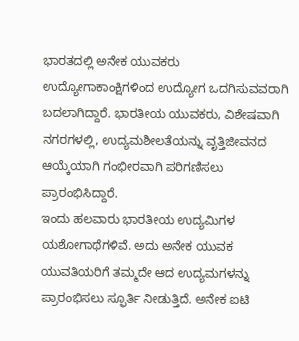ಭಾರತದಲ್ಲಿ ಅನೇಕ ಯುವಕರು ಉದ್ಯೋಗಾಕಾಂಕ್ಷಿಗಳಿಂದ ಉದ್ಯೋಗ ಒದಗಿಸುವವರಾಗಿ ಬದಲಾಗಿದ್ದಾರೆ. ಭಾರತೀಯ ಯುವಕರು, ವಿಶೇಷವಾಗಿ ನಗರಗಳಲ್ಲಿ, ಉದ್ಯಮಶೀಲತೆಯನ್ನು ವೃತ್ತಿಜೀವನದ ಆಯ್ಕೆಯಾಗಿ ಗಂಭೀರವಾಗಿ ಪರಿಗಣಿಸಲು ಪ್ರಾರಂಭಿಸಿದ್ದಾರೆ.
ಇಂದು ಹಲವಾರು ಭಾರತೀಯ ಉದ್ಯಮಿಗಳ ಯಶೋಗಾಥೆಗಳಿವೆ. ಅದು ಅನೇಕ ಯುವಕ ಯುವತಿಯರಿಗೆ ತಮ್ಮದೇ ಆದ ಉದ್ಯಮಗಳನ್ನು ಪ್ರಾರಂಭಿಸಲು ಸ್ಫೂರ್ತಿ ನೀಡುತ್ತಿದೆ. ಅನೇಕ ಐಟಿ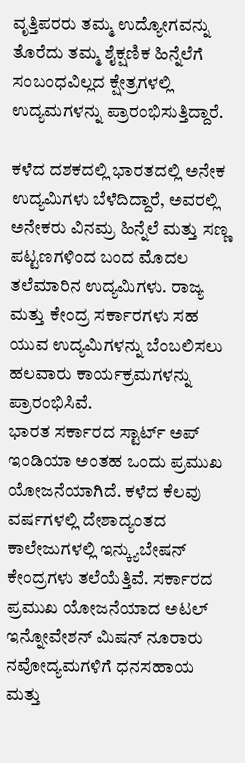ವೃತ್ತಿಪರರು ತಮ್ಮ ಉದ್ಯೋಗವನ್ನು ತೊರೆದು ತಮ್ಮ ಶೈಕ್ಷಣಿಕ ಹಿನ್ನೆಲೆಗೆ ಸಂಬಂಧವಿಲ್ಲದ ಕ್ಷೇತ್ರಗಳಲ್ಲಿ ಉದ್ಯಮಗಳನ್ನು ಪ್ರಾರಂಭಿಸುತ್ತಿದ್ದಾರೆ.

ಕಳೆದ ದಶಕದಲ್ಲಿ ಭಾರತದಲ್ಲಿ ಅನೇಕ ಉದ್ಯಮಿಗಳು ಬೆಳೆದಿದ್ದಾರೆ, ಅವರಲ್ಲಿ ಅನೇಕರು ವಿನಮ್ರ ಹಿನ್ನೆಲೆ ಮತ್ತು ಸಣ್ಣ ಪಟ್ಟಣಗಳಿಂದ ಬಂದ ಮೊದಲ ತಲೆಮಾರಿನ ಉದ್ಯಮಿಗಳು. ರಾಜ್ಯ ಮತ್ತು ಕೇಂದ್ರ ಸರ್ಕಾರಗಳು ಸಹ ಯುವ ಉದ್ಯಮಿಗಳನ್ನು ಬೆಂಬಲಿಸಲು ಹಲವಾರು ಕಾರ್ಯಕ್ರಮಗಳನ್ನು ಪ್ರಾರಂಭಿಸಿವೆ.
ಭಾರತ ಸರ್ಕಾರದ ಸ್ಟಾರ್ಟ್ ಅಪ್ ಇಂಡಿಯಾ ಅಂತಹ ಒಂದು ಪ್ರಮುಖ ಯೋಜನೆಯಾಗಿದೆ. ಕಳೆದ ಕೆಲವು ವರ್ಷಗಳಲ್ಲಿ ದೇಶಾದ್ಯಂತದ ಕಾಲೇಜುಗಳಲ್ಲಿ ಇನ್ಕ್ಯುಬೇಷನ್ ಕೇಂದ್ರಗಳು ತಲೆಯೆತ್ತಿವೆ. ಸರ್ಕಾರದ ಪ್ರಮುಖ ಯೋಜನೆಯಾದ ಅಟಲ್ ಇನ್ನೋವೇಶನ್ ಮಿಷನ್ ನೂರಾರು ನವೋದ್ಯಮಗಳಿಗೆ ಧನಸಹಾಯ ಮತ್ತು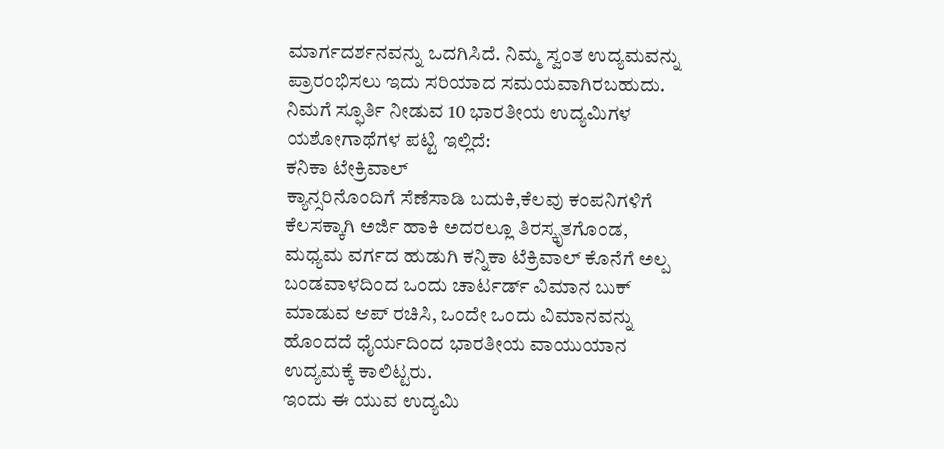ಮಾರ್ಗದರ್ಶನವನ್ನು ಒದಗಿಸಿದೆ. ನಿಮ್ಮ ಸ್ವಂತ ಉದ್ಯಮವನ್ನು ಪ್ರಾರಂಭಿಸಲು ಇದು ಸರಿಯಾದ ಸಮಯವಾಗಿರಬಹುದು.
ನಿಮಗೆ ಸ್ಫೂರ್ತಿ ನೀಡುವ 10 ಭಾರತೀಯ ಉದ್ಯಮಿಗಳ ಯಶೋಗಾಥೆಗಳ ಪಟ್ಟಿ ಇಲ್ಲಿದೆ:
ಕನಿಕಾ ಟೇಕ್ರಿವಾಲ್
ಕ್ಯಾನ್ಸರಿನೊಂದಿಗೆ ಸೆಣೆಸಾಡಿ ಬದುಕಿ,ಕೆಲವು ಕಂಪನಿಗಳಿಗೆ ಕೆಲಸಕ್ಕಾಗಿ ಅರ್ಜಿ ಹಾಕಿ ಅದರಲ್ಲೂ ತಿರಸ್ಕೃತಗೊಂಡ, ಮಧ್ಯಮ ವರ್ಗದ ಹುಡುಗಿ ಕನ್ನಿಕಾ ಟೆಕ್ರಿವಾಲ್ ಕೊನೆಗೆ ಅಲ್ಪ ಬಂಡವಾಳದಿಂದ ಒಂದು ಚಾರ್ಟರ್ಡ್ ವಿಮಾನ ಬುಕ್ ಮಾಡುವ ಆಪ್ ರಚಿಸಿ, ಒಂದೇ ಒಂದು ವಿಮಾನವನ್ನು ಹೊಂದದೆ ಧೈರ್ಯದಿಂದ ಭಾರತೀಯ ವಾಯುಯಾನ ಉದ್ಯಮಕ್ಕೆ ಕಾಲಿಟ್ಟರು.
ಇಂದು ಈ ಯುವ ಉದ್ಯಮಿ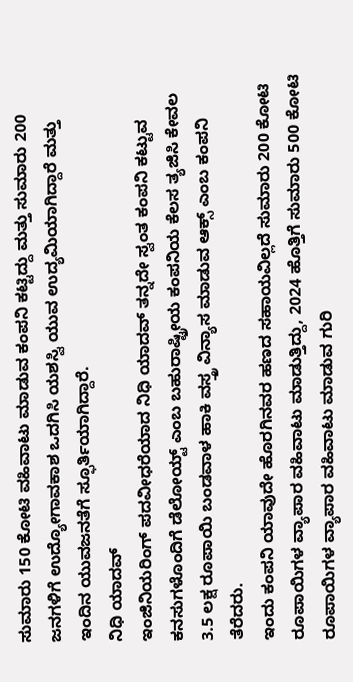ಸುಮಾರು 150 ಕೋಟಿ ವಹಿವಾಟು ಮಾಡುವ ಕಂಪನಿ ಕಟ್ಟಿದ್ದು ಮತ್ತು ಸುಮಾರು 200 ಜನಗಳಿಗೆ ಉದ್ಯೋಗಾವಕಾಶ ಒದಗಿಸಿ ಯಶಸ್ವಿ ಯುವ ಉದ್ಯಮಿಯಾಗಿದ್ದಾರೆ ಮತ್ತು ಇಂದಿನ ಯುವಜನತೆಗೆ ಸ್ಫೂರ್ತಿಯಾಗಿದ್ದಾರೆ.
ನಿಧಿ ಯಾದವ್
ಇಂಜಿನಿಯರಿಂಗ್ ಪದವೀಧರೆಯಾದ ನಿಧಿ ಯಾದವ್ ತನ್ನದೇ ಸ್ವಂತ ಕಂಪನಿ ಕಟ್ಟುವ ಕನಸುಗಳೊಂದಿಗೆ ಡೆಲೋಯ್ಟ್ ಎಂಬ ಬಹುರಾಷ್ಟ್ರೀಯ ಕಂಪನಿಯ ಕೆಲಸ ತ್ಯಜಿಸಿ ಕೇವಲ 3.5 ಲಕ್ಷ ರೂಪಾಯಿ ಬಂಡವಾಳ ಹಾಕಿ ವಸ್ತ್ರ ವಿನ್ಯಾಸ ಮಾಡುವ ಆಕ್ಸ್ ಎಂಬ ಕಂಪನಿ ತೆರೆದರು.
ಇಂದು ಕಂಪನಿ ಯಾವುದೇ ಹೊರಗಿನವರ ಹಣದ ಸಹಾಯವಿಲ್ಲದೆ ಸುಮಾರು 200 ಕೋಟಿ ರೂಪಾಯಿಗಳ ವ್ಯಾಪಾರ ವಹಿವಾಟು ಮಾಡುತ್ತಿದ್ದು, 2024 ಹೊತ್ತಿಗೆ ಸುಮಾರು 500 ಕೋಟಿ ರೂಪಾಯಿಗಳ ವ್ಯಾಪಾರ ವಹಿವಾಟು ಮಾಡುವ ಗುರಿ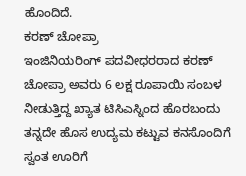ಹೊಂದಿದೆ.
ಕರಣ್ ಚೋಪ್ರಾ
ಇಂಜಿನಿಯರಿಂಗ್ ಪದವೀಧರರಾದ ಕರಣ್ ಚೋಪ್ರಾ ಅವರು 6 ಲಕ್ಷ ರೂಪಾಯಿ ಸಂಬಳ ನೀಡುತ್ತಿದ್ದ ಖ್ಯಾತ ಟಿಸಿಎಸ್ನಿಂದ ಹೊರಬಂದು ತನ್ನದೇ ಹೊಸ ಉದ್ಯಮ ಕಟ್ಟುವ ಕನಸೊಂದಿಗೆ ಸ್ವಂತ ಊರಿಗೆ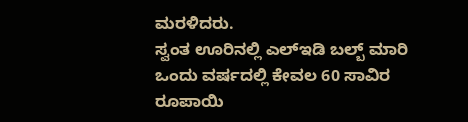ಮರಳಿದರು.
ಸ್ವಂತ ಊರಿನಲ್ಲಿ ಎಲ್ಇಡಿ ಬಲ್ಬ್ ಮಾರಿ ಒಂದು ವರ್ಷದಲ್ಲಿ ಕೇವಲ 60 ಸಾವಿರ ರೂಪಾಯಿ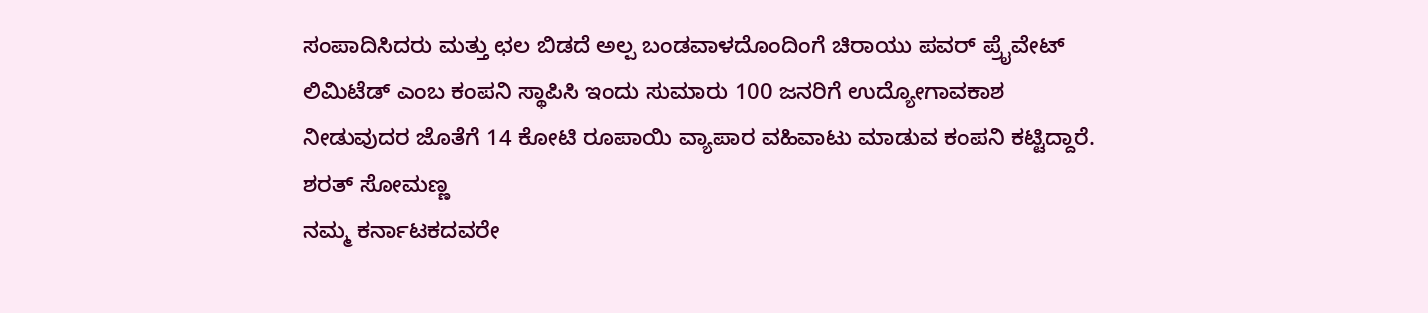ಸಂಪಾದಿಸಿದರು ಮತ್ತು ಛಲ ಬಿಡದೆ ಅಲ್ಪ ಬಂಡವಾಳದೊಂದಿಂಗೆ ಚಿರಾಯು ಪವರ್ ಪ್ರೈವೇಟ್ ಲಿಮಿಟೆಡ್ ಎಂಬ ಕಂಪನಿ ಸ್ಥಾಪಿಸಿ ಇಂದು ಸುಮಾರು 100 ಜನರಿಗೆ ಉದ್ಯೋಗಾವಕಾಶ ನೀಡುವುದರ ಜೊತೆಗೆ 14 ಕೋಟಿ ರೂಪಾಯಿ ವ್ಯಾಪಾರ ವಹಿವಾಟು ಮಾಡುವ ಕಂಪನಿ ಕಟ್ಟಿದ್ದಾರೆ.
ಶರತ್ ಸೋಮಣ್ಣ
ನಮ್ಮ ಕರ್ನಾಟಕದವರೇ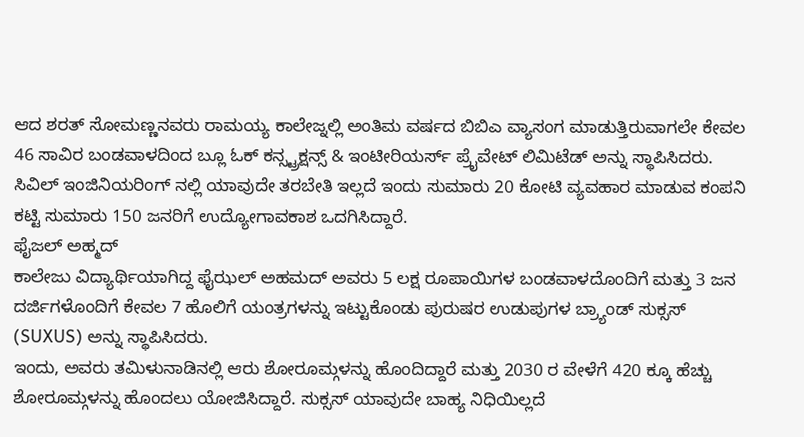ಆದ ಶರತ್ ಸೋಮಣ್ಣನವರು ರಾಮಯ್ಯ ಕಾಲೇಜ್ನಲ್ಲಿ ಅಂತಿಮ ವರ್ಷದ ಬಿಬಿಎ ವ್ಯಾಸಂಗ ಮಾಡುತ್ತಿರುವಾಗಲೇ ಕೇವಲ 46 ಸಾವಿರ ಬಂಡವಾಳದಿಂದ ಬ್ಲೂ ಓಕ್ ಕನ್ಸ್ಟ್ರಕ್ಷನ್ಸ್ & ಇಂಟೀರಿಯರ್ಸ್ ಪ್ರೈವೇಟ್ ಲಿಮಿಟೆಡ್ ಅನ್ನು ಸ್ಥಾಪಿಸಿದರು. ಸಿವಿಲ್ ಇಂಜಿನಿಯರಿಂಗ್ ನಲ್ಲಿ ಯಾವುದೇ ತರಬೇತಿ ಇಲ್ಲದೆ ಇಂದು ಸುಮಾರು 20 ಕೋಟಿ ವ್ಯವಹಾರ ಮಾಡುವ ಕಂಪನಿ ಕಟ್ಟಿ ಸುಮಾರು 150 ಜನರಿಗೆ ಉದ್ಯೋಗಾವಕಾಶ ಒದಗಿಸಿದ್ದಾರೆ.
ಫೈಜಲ್ ಅಹ್ಮದ್
ಕಾಲೇಜು ವಿದ್ಯಾರ್ಥಿಯಾಗಿದ್ದ ಫೈಝಲ್ ಅಹಮದ್ ಅವರು 5 ಲಕ್ಷ ರೂಪಾಯಿಗಳ ಬಂಡವಾಳದೊಂದಿಗೆ ಮತ್ತು 3 ಜನ ದರ್ಜಿಗಳೊಂದಿಗೆ ಕೇವಲ 7 ಹೊಲಿಗೆ ಯಂತ್ರಗಳನ್ನು ಇಟ್ಟುಕೊಂಡು ಪುರುಷರ ಉಡುಪುಗಳ ಬ್ರ್ಯಾಂಡ್ ಸುಕ್ಸಸ್ (SUXUS) ಅನ್ನು ಸ್ಥಾಪಿಸಿದರು.
ಇಂದು, ಅವರು ತಮಿಳುನಾಡಿನಲ್ಲಿ ಆರು ಶೋರೂಮ್ಗಳನ್ನು ಹೊಂದಿದ್ದಾರೆ ಮತ್ತು 2030 ರ ವೇಳೆಗೆ 420 ಕ್ಕೂ ಹೆಚ್ಚು ಶೋರೂಮ್ಗಳನ್ನು ಹೊಂದಲು ಯೋಜಿಸಿದ್ದಾರೆ. ಸುಕ್ಸಸ್ ಯಾವುದೇ ಬಾಹ್ಯ ನಿಧಿಯಿಲ್ಲದೆ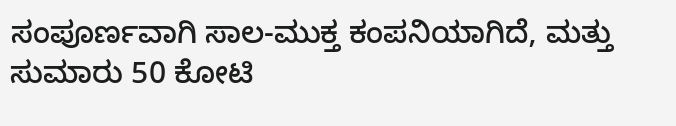ಸಂಪೂರ್ಣವಾಗಿ ಸಾಲ-ಮುಕ್ತ ಕಂಪನಿಯಾಗಿದೆ, ಮತ್ತು ಸುಮಾರು 50 ಕೋಟಿ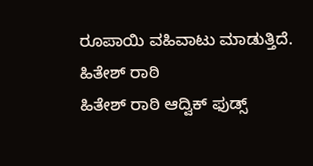ರೂಪಾಯಿ ವಹಿವಾಟು ಮಾಡುತ್ತಿದೆ.
ಹಿತೇಶ್ ರಾಠಿ
ಹಿತೇಶ್ ರಾಠಿ ಆದ್ವಿಕ್ ಫುಡ್ಸ್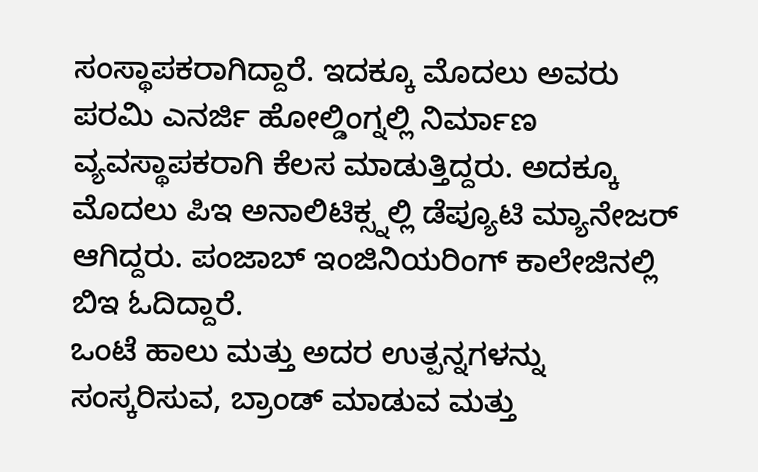ಸಂಸ್ಥಾಪಕರಾಗಿದ್ದಾರೆ. ಇದಕ್ಕೂ ಮೊದಲು ಅವರು ಪರಮಿ ಎನರ್ಜಿ ಹೋಲ್ಡಿಂಗ್ನಲ್ಲಿ ನಿರ್ಮಾಣ ವ್ಯವಸ್ಥಾಪಕರಾಗಿ ಕೆಲಸ ಮಾಡುತ್ತಿದ್ದರು. ಅದಕ್ಕೂ ಮೊದಲು ಪಿಇ ಅನಾಲಿಟಿಕ್ಸ್ನಲ್ಲಿ ಡೆಪ್ಯೂಟಿ ಮ್ಯಾನೇಜರ್ ಆಗಿದ್ದರು. ಪಂಜಾಬ್ ಇಂಜಿನಿಯರಿಂಗ್ ಕಾಲೇಜಿನಲ್ಲಿ ಬಿಇ ಓದಿದ್ದಾರೆ.
ಒಂಟೆ ಹಾಲು ಮತ್ತು ಅದರ ಉತ್ಪನ್ನಗಳನ್ನು ಸಂಸ್ಕರಿಸುವ, ಬ್ರಾಂಡ್ ಮಾಡುವ ಮತ್ತು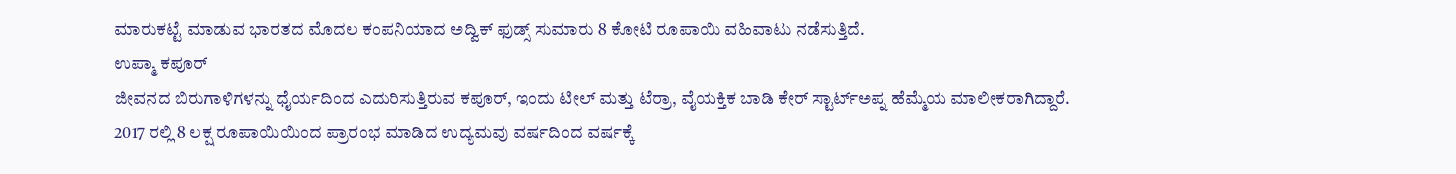ಮಾರುಕಟ್ಟೆ ಮಾಡುವ ಭಾರತದ ಮೊದಲ ಕಂಪನಿಯಾದ ಅದ್ವಿಕ್ ಫುಡ್ಸ್ ಸುಮಾರು 8 ಕೋಟಿ ರೂಪಾಯಿ ವಹಿವಾಟು ನಡೆಸುತ್ತಿದೆ.
ಉಪ್ಮಾ ಕಪೂರ್
ಜೀವನದ ಬಿರುಗಾಳಿಗಳನ್ನು ಧೈರ್ಯದಿಂದ ಎದುರಿಸುತ್ತಿರುವ ಕಪೂರ್, ಇಂದು ಟೀಲ್ ಮತ್ತು ಟೆರ್ರಾ, ವೈಯಕ್ತಿಕ ಬಾಡಿ ಕೇರ್ ಸ್ಟಾರ್ಟ್ಅಪ್ನ ಹೆಮ್ಮೆಯ ಮಾಲೀಕರಾಗಿದ್ದಾರೆ.
2017 ರಲ್ಲಿ 8 ಲಕ್ಷ ರೂಪಾಯಿಯಿಂದ ಪ್ರಾರಂಭ ಮಾಡಿದ ಉದ್ಯಮವು ವರ್ಷದಿಂದ ವರ್ಷಕ್ಕೆ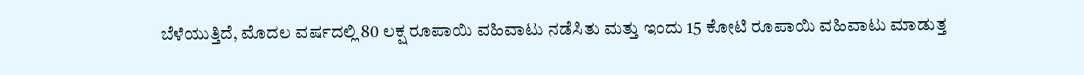ಬೆಳೆಯುತ್ತಿದೆ, ಮೊದಲ ವರ್ಷದಲ್ಲಿ 80 ಲಕ್ಷ ರೂಪಾಯಿ ವಹಿವಾಟು ನಡೆಸಿತು ಮತ್ತು ಇಂದು 15 ಕೋಟಿ ರೂಪಾಯಿ ವಹಿವಾಟು ಮಾಡುತ್ತ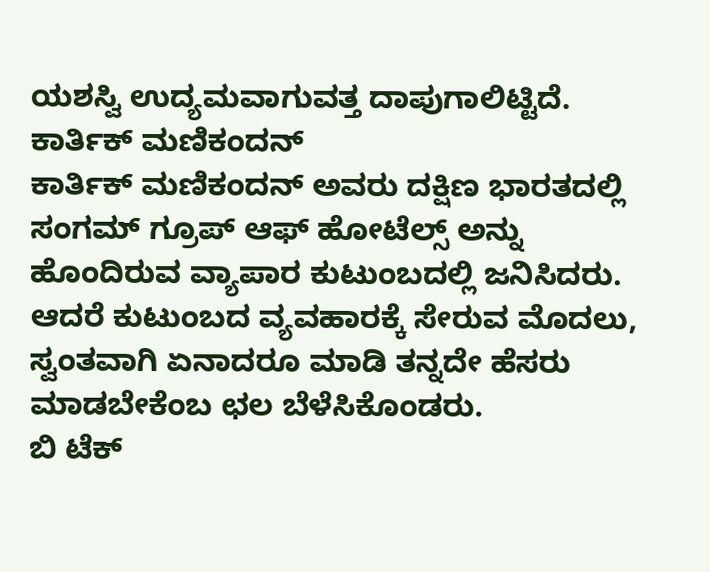ಯಶಸ್ವಿ ಉದ್ಯಮವಾಗುವತ್ತ ದಾಪುಗಾಲಿಟ್ಟಿದೆ.
ಕಾರ್ತಿಕ್ ಮಣಿಕಂದನ್
ಕಾರ್ತಿಕ್ ಮಣಿಕಂದನ್ ಅವರು ದಕ್ಷಿಣ ಭಾರತದಲ್ಲಿ ಸಂಗಮ್ ಗ್ರೂಪ್ ಆಫ್ ಹೋಟೆಲ್ಸ್ ಅನ್ನು ಹೊಂದಿರುವ ವ್ಯಾಪಾರ ಕುಟುಂಬದಲ್ಲಿ ಜನಿಸಿದರು. ಆದರೆ ಕುಟುಂಬದ ವ್ಯವಹಾರಕ್ಕೆ ಸೇರುವ ಮೊದಲು, ಸ್ವಂತವಾಗಿ ಏನಾದರೂ ಮಾಡಿ ತನ್ನದೇ ಹೆಸರು ಮಾಡಬೇಕೆಂಬ ಛಲ ಬೆಳೆಸಿಕೊಂಡರು.
ಬಿ ಟೆಕ್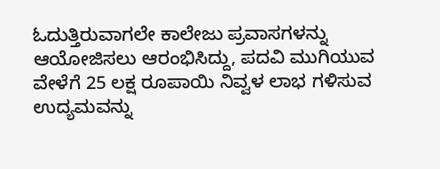ಓದುತ್ತಿರುವಾಗಲೇ ಕಾಲೇಜು ಪ್ರವಾಸಗಳನ್ನು ಆಯೋಜಿಸಲು ಆರಂಭಿಸಿದ್ದು, ಪದವಿ ಮುಗಿಯುವ ವೇಳೆಗೆ 25 ಲಕ್ಷ ರೂಪಾಯಿ ನಿವ್ವಳ ಲಾಭ ಗಳಿಸುವ ಉದ್ಯಮವನ್ನು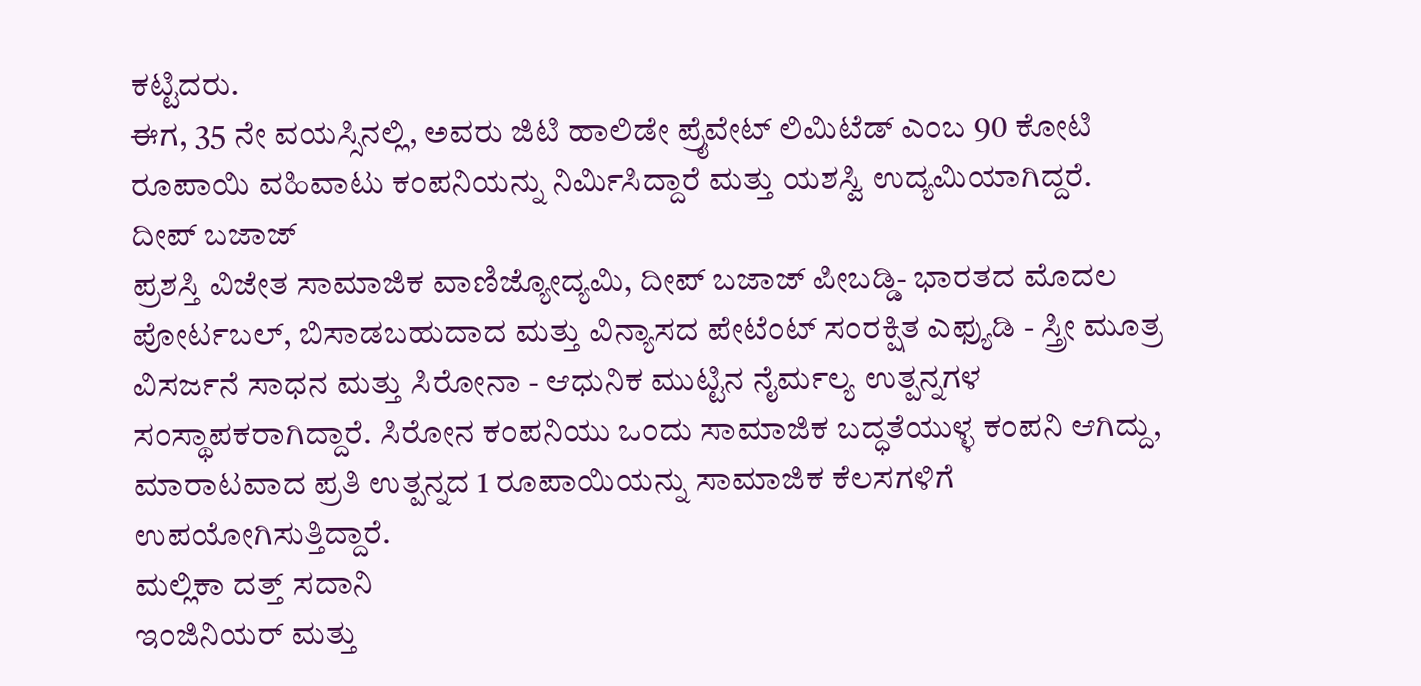ಕಟ್ಟಿದರು.
ಈಗ, 35 ನೇ ವಯಸ್ಸಿನಲ್ಲಿ, ಅವರು ಜಿಟಿ ಹಾಲಿಡೇ ಪ್ರೈವೇಟ್ ಲಿಮಿಟೆಡ್ ಎಂಬ 90 ಕೋಟಿ ರೂಪಾಯಿ ವಹಿವಾಟು ಕಂಪನಿಯನ್ನು ನಿರ್ಮಿಸಿದ್ದಾರೆ ಮತ್ತು ಯಶಸ್ವಿ ಉದ್ಯಮಿಯಾಗಿದ್ದರೆ.
ದೀಪ್ ಬಜಾಜ್
ಪ್ರಶಸ್ತಿ ವಿಜೇತ ಸಾಮಾಜಿಕ ವಾಣಿಜ್ಯೋದ್ಯಮಿ, ದೀಪ್ ಬಜಾಜ್ ಪೀಬಡ್ಡಿ- ಭಾರತದ ಮೊದಲ ಪೋರ್ಟಬಲ್, ಬಿಸಾಡಬಹುದಾದ ಮತ್ತು ವಿನ್ಯಾಸದ ಪೇಟೆಂಟ್ ಸಂರಕ್ಷಿತ ಎಫ್ಯುಡಿ - ಸ್ತ್ರೀ ಮೂತ್ರ ವಿಸರ್ಜನೆ ಸಾಧನ ಮತ್ತು ಸಿರೋನಾ - ಆಧುನಿಕ ಮುಟ್ಟಿನ ನೈರ್ಮಲ್ಯ ಉತ್ಪನ್ನಗಳ ಸಂಸ್ಥಾಪಕರಾಗಿದ್ದಾರೆ. ಸಿರೋನ ಕಂಪನಿಯು ಒಂದು ಸಾಮಾಜಿಕ ಬದ್ಧತೆಯುಳ್ಳ ಕಂಪನಿ ಆಗಿದ್ದು, ಮಾರಾಟವಾದ ಪ್ರತಿ ಉತ್ಪನ್ನದ 1 ರೂಪಾಯಿಯನ್ನು ಸಾಮಾಜಿಕ ಕೆಲಸಗಳಿಗೆ ಉಪಯೋಗಿಸುತ್ತಿದ್ದಾರೆ.
ಮಲ್ಲಿಕಾ ದತ್ತ್ ಸದಾನಿ
ಇಂಜಿನಿಯರ್ ಮತ್ತು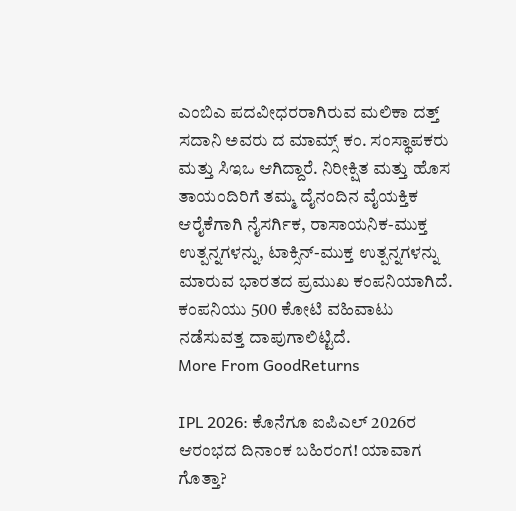ಎಂಬಿಎ ಪದವೀಧರರಾಗಿರುವ ಮಲಿಕಾ ದತ್ತ್ ಸದಾನಿ ಅವರು ದ ಮಾಮ್ಸ್ ಕಂ. ಸಂಸ್ಥಾಪಕರು ಮತ್ತು ಸಿಇಒ ಆಗಿದ್ದಾರೆ. ನಿರೀಕ್ಷಿತ ಮತ್ತು ಹೊಸ ತಾಯಂದಿರಿಗೆ ತಮ್ಮ ದೈನಂದಿನ ವೈಯಕ್ತಿಕ ಆರೈಕೆಗಾಗಿ ನೈಸರ್ಗಿಕ, ರಾಸಾಯನಿಕ-ಮುಕ್ತ ಉತ್ಪನ್ನಗಳನ್ನು, ಟಾಕ್ಸಿನ್-ಮುಕ್ತ ಉತ್ಪನ್ನಗಳನ್ನು ಮಾರುವ ಭಾರತದ ಪ್ರಮುಖ ಕಂಪನಿಯಾಗಿದೆ. ಕಂಪನಿಯು 500 ಕೋಟಿ ವಹಿವಾಟು ನಡೆಸುವತ್ತ ದಾಪುಗಾಲಿಟ್ಟಿದೆ.
More From GoodReturns

IPL 2026: ಕೊನೆಗೂ ಐಪಿಎಲ್ 2026ರ ಆರಂಭದ ದಿನಾಂಕ ಬಹಿರಂಗ! ಯಾವಾಗ ಗೊತ್ತಾ?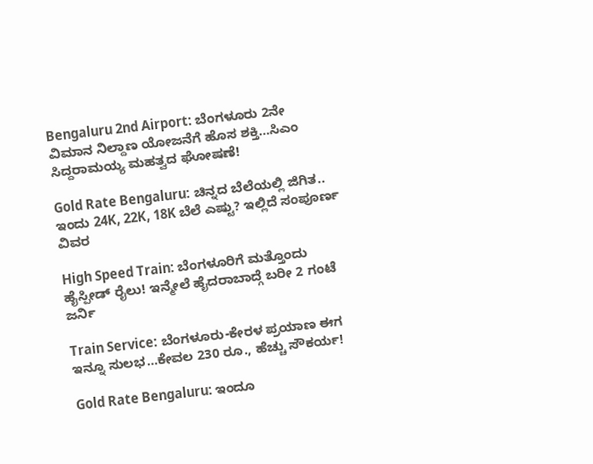Bengaluru 2nd Airport: ಬೆಂಗಳೂರು 2ನೇ ವಿಮಾನ ನಿಲ್ದಾಣ ಯೋಜನೆಗೆ ಹೊಸ ಶಕ್ತಿ…ಸಿಎಂ ಸಿದ್ದರಾಮಯ್ಯ ಮಹತ್ವದ ಘೋಷಣೆ!

Gold Rate Bengaluru: ಚಿನ್ನದ ಬೆಲೆಯಲ್ಲಿ ಜಿಗಿತ.. ಇಂದು 24K, 22K, 18K ಬೆಲೆ ಎಷ್ಟು? ಇಲ್ಲಿದೆ ಸಂಪೂರ್ಣ ವಿವರ

High Speed Train: ಬೆಂಗಳೂರಿಗೆ ಮತ್ತೊಂದು ಹೈಸ್ಪೀಡ್ ರೈಲು! ಇನ್ಮೇಲೆ ಹೈದರಾಬಾದ್ಗೆ ಬರೀ 2 ಗಂಟೆ ಜರ್ನಿ

Train Service: ಬೆಂಗಳೂರು-ಕೇರಳ ಪ್ರಯಾಣ ಈಗ ಇನ್ನೂ ಸುಲಭ…ಕೇವಲ 230 ರೂ., ಹೆಚ್ಚು ಸೌಕರ್ಯ!

Gold Rate Bengaluru: ಇಂದೂ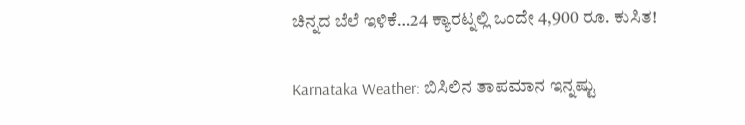ಚಿನ್ನದ ಬೆಲೆ ಇಳಿಕೆ…24 ಕ್ಯಾರಟ್ನಲ್ಲಿ ಒಂದೇ 4,900 ರೂ. ಕುಸಿತ!

Karnataka Weather: ಬಿಸಿಲಿನ ತಾಪಮಾನ ಇನ್ನಷ್ಟು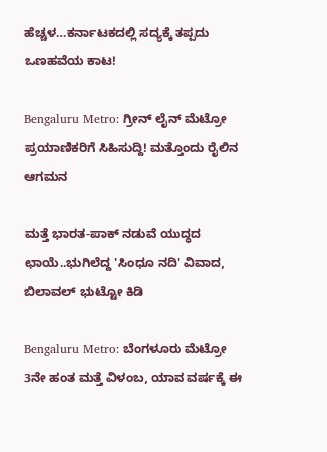ಹೆಚ್ಚಳ…ಕರ್ನಾಟಕದಲ್ಲಿ ಸದ್ಯಕ್ಕೆ ತಪ್ಪದು ಒಣಹವೆಯ ಕಾಟ!

Bengaluru Metro: ಗ್ರೀನ್ ಲೈನ್ ಮೆಟ್ರೋ ಪ್ರಯಾಣಿಕರಿಗೆ ಸಿಹಿಸುದ್ದಿ! ಮತ್ತೊಂದು ರೈಲಿನ ಆಗಮನ

ಮತ್ತೆ ಭಾರತ-ಪಾಕ್ ನಡುವೆ ಯುದ್ಧದ ಛಾಯೆ..ಭುಗಿಲೆದ್ದ 'ಸಿಂಧೂ ನದಿ' ವಿವಾದ, ಬಿಲಾವಲ್ ಭುಟ್ಟೋ ಕಿಡಿ

Bengaluru Metro: ಬೆಂಗಳೂರು ಮೆಟ್ರೋ 3ನೇ ಹಂತ ಮತ್ತೆ ವಿಳಂಬ, ಯಾವ ವರ್ಷಕ್ಕೆ ಈ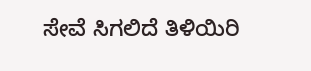ಸೇವೆ ಸಿಗಲಿದೆ ತಿಳಿಯಿರಿ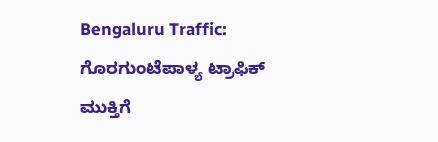Bengaluru Traffic: ಗೊರಗುಂಟೆಪಾಳ್ಯ ಟ್ರಾಫಿಕ್ ಮುಕ್ತಿಗೆ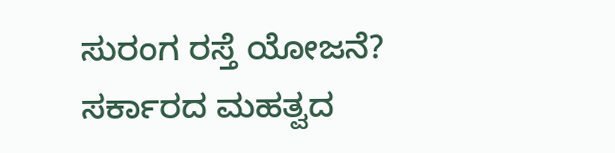ಸುರಂಗ ರಸ್ತೆ ಯೋಜನೆ? ಸರ್ಕಾರದ ಮಹತ್ವದ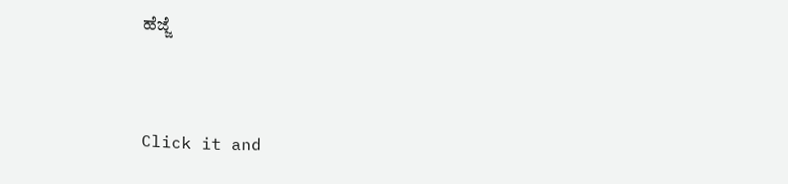ಹೆಜ್ಜೆ



Click it and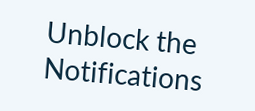Unblock the Notifications